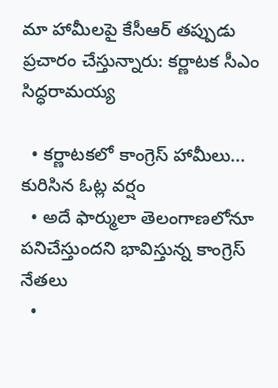మా హామీలపై కేసీఆర్ తప్పుడు ప్రచారం చేస్తున్నారు: కర్ణాటక సీఎం సిద్ధరామయ్య

  • కర్ణాటకలో కాంగ్రెస్ హామీలు... కురిసిన ఓట్ల వర్షం
  • అదే ఫార్ములా తెలంగాణలోనూ పనిచేస్తుందని భావిస్తున్న కాంగ్రెస్ నేతలు
  •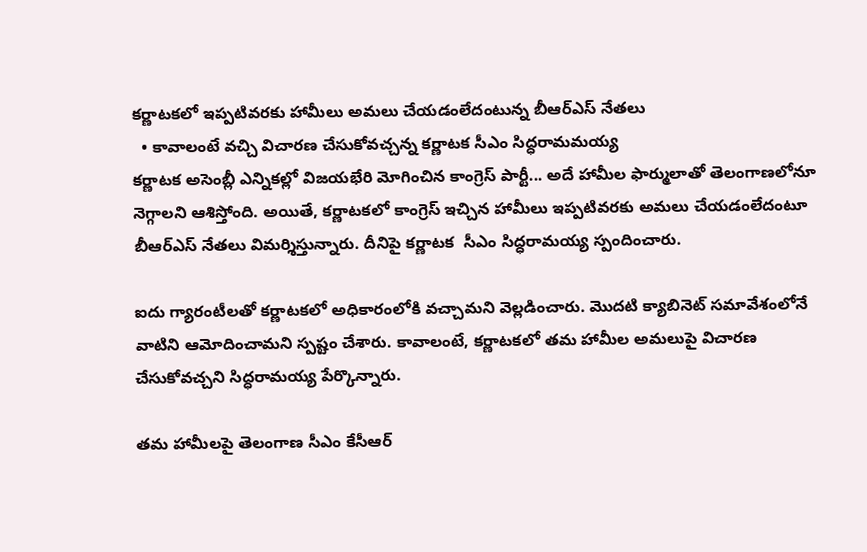కర్ణాటకలో ఇప్పటివరకు హామీలు అమలు చేయడంలేదంటున్న బీఆర్ఎస్ నేతలు
  • కావాలంటే వచ్చి విచారణ చేసుకోవచ్చన్న కర్ణాటక సీఎం సిద్ధరామమయ్య
కర్ణాటక అసెంబ్లీ ఎన్నికల్లో విజయభేరి మోగించిన కాంగ్రెస్ పార్టీ... అదే హామీల ఫార్ములాతో తెలంగాణలోనూ నెగ్గాలని ఆశిస్తోంది. అయితే, కర్ణాటకలో కాంగ్రెస్ ఇచ్చిన హామీలు ఇప్పటివరకు అమలు చేయడంలేదంటూ బీఆర్ఎస్ నేతలు విమర్శిస్తున్నారు. దీనిపై కర్ణాటక  సీఎం సిద్ధరామయ్య స్పందించారు.

ఐదు గ్యారంటీలతో కర్ణాటకలో అధికారంలోకి వచ్చామని వెల్లడించారు. మొదటి క్యాబినెట్ సమావేశంలోనే వాటిని ఆమోదించామని స్పష్టం చేశారు. కావాలంటే, కర్ణాటకలో తమ హామీల అమలుపై విచారణ చేసుకోవచ్చని సిద్ధరామయ్య పేర్కొన్నారు.

తమ హామీలపై తెలంగాణ సీఎం కేసీఆర్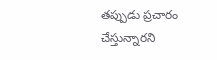తప్పుడు ప్రచారం చేస్తున్నారని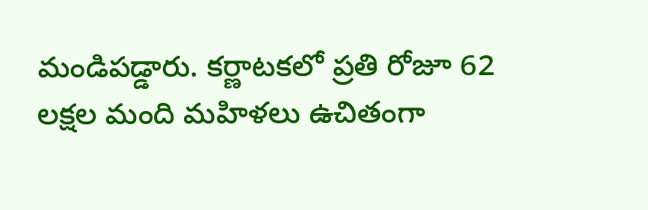మండిపడ్డారు. కర్ణాటకలో ప్రతి రోజూ 62 లక్షల మంది మహిళలు ఉచితంగా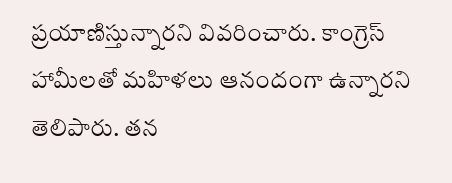ప్రయాణిస్తున్నారని వివరించారు. కాంగ్రెస్ హామీలతో మహిళలు ఆనందంగా ఉన్నారని తెలిపారు. తన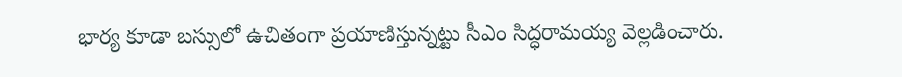భార్య కూడా బస్సులో ఉచితంగా ప్రయాణిస్తున్నట్టు సీఎం సిద్ధరామయ్య వెల్లడించారు.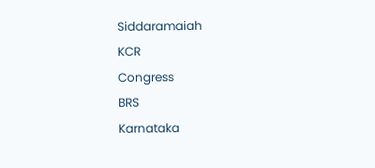Siddaramaiah
KCR
Congress
BRS
Karnataka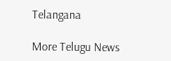Telangana

More Telugu News